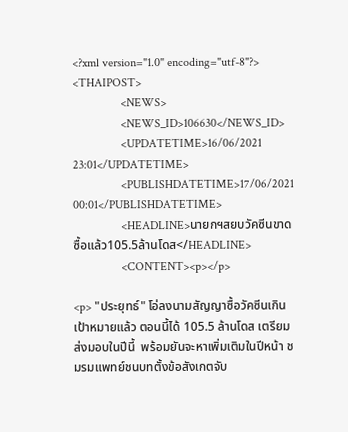<?xml version="1.0" encoding="utf-8"?>
<THAIPOST>
                <NEWS>
                <NEWS_ID>106630</NEWS_ID>
                <UPDATETIME>16/06/2021 23:01</UPDATETIME>
                <PUBLISHDATETIME>17/06/2021 00:01</PUBLISHDATETIME>
                <HEADLINE>นายกฯสยบวัคซีนขาด ซื้อแล้ว105.5ล้านโดส</HEADLINE>
                <CONTENT><p></p>

<p> "ประยุทธ์" โอ่ลงนามสัญญาซื้อวัคซีนเกินเป้าหมายแล้ว ตอนนี้ได้ 105.5 ล้านโดส เตรียมส่งมอบในปีนี้  พร้อมยันจะหาเพิ่มเติมในปีหน้า ชมรมแพทย์ชนบทตั้งข้อสังเกตจับ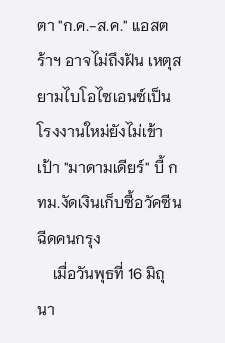ตา "ก.ค.-ส.ค." แอสตร้าฯ อาจไม่ถึงฝัน เหตุสยามไบโอไซเอนซ์เป็นโรงงานใหม่ยังไม่เข้าเป้า "มาดามเดียร์" บี้ กทม.งัดเงินเก็บซื้อวัคซีนฉีดคนกรุง
    เมื่อวันพุธที่ 16 มิถุนา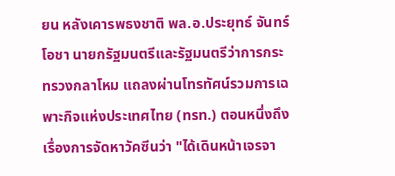ยน หลังเคารพธงชาติ พล.อ.ประยุทธ์ จันทร์โอชา นายกรัฐมนตรีและรัฐมนตรีว่าการกระทรวงกลาโหม แถลงผ่านโทรทัศน์รวมการเฉพาะกิจแห่งประเทศไทย (ทรท.) ตอนหนึ่งถึงเรื่องการจัดหาวัคซีนว่า "ได้เดินหน้าเจรจา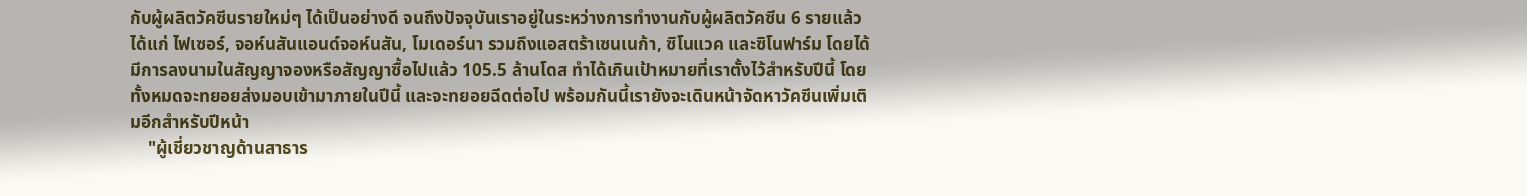กับผู้ผลิตวัคซีนรายใหม่ๆ ได้เป็นอย่างดี จนถึงปัจจุบันเราอยู่ในระหว่างการทำงานกับผู้ผลิตวัคซีน 6 รายแล้ว ได้แก่ ไฟเซอร์, จอห์นสันแอนด์จอห์นสัน, โมเดอร์นา รวมถึงแอสตร้าเซนเนก้า, ซิโนแวค และซิโนฟาร์ม โดยได้มีการลงนามในสัญญาจองหรือสัญญาซื้อไปแล้ว 105.5 ล้านโดส ทำได้เกินเป้าหมายที่เราตั้งไว้สำหรับปีนี้ โดยทั้งหมดจะทยอยส่งมอบเข้ามาภายในปีนี้ และจะทยอยฉีดต่อไป พร้อมกันนี้เรายังจะเดินหน้าจัดหาวัคซีนเพิ่มเติมอีกสำหรับปีหน้า
    "ผู้เชี่ยวชาญด้านสาธาร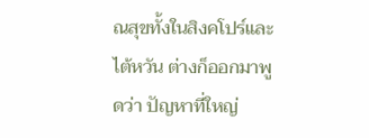ณสุขทั้งในสิงคโปร์และไต้หวัน ต่างก็ออกมาพูดว่า ปัญหาที่ใหญ่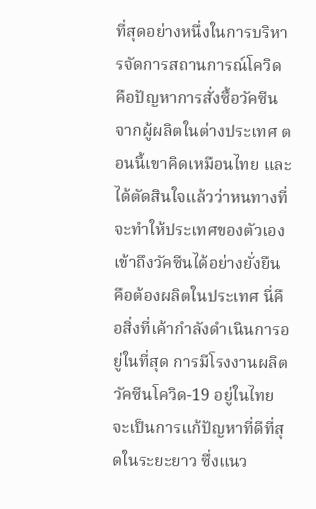ที่สุดอย่างหนึ่งในการบริหารจัดการสถานการณ์โควิด คือปัญหาการสั่งซื้อวัคซีนจากผู้ผลิตในต่างประเทศ ตอนนี้เขาคิดเหมือนไทย และได้ตัดสินใจแล้วว่าหนทางที่จะทำให้ประเทศของตัวเองเข้าถึงวัคซีนได้อย่างยั่งยืน คือต้องผลิตในประเทศ นี่คือสิ่งที่เค้ากำลังดำเนินการอยู่ในที่สุด การมีโรงงานผลิตวัคซีนโควิด-19 อยู่ในไทย จะเป็นการแก้ปัญหาที่ดีที่สุดในระยะยาว ซึ่งแนว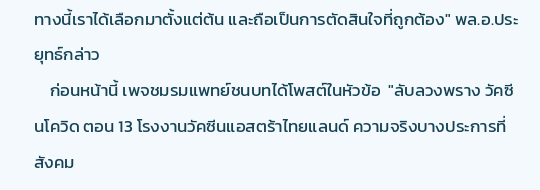ทางนี้เราได้เลือกมาตั้งแต่ต้น และถือเป็นการตัดสินใจที่ถูกต้อง" พล.อ.ประยุทธ์กล่าว
    ก่อนหน้านี้ เพจชมรมแพทย์ชนบทได้โพสต์ในหัวข้อ  "ลับลวงพราง วัคซีนโควิด ตอน 13 โรงงานวัคซีนแอสตร้าไทยแลนด์ ความจริงบางประการที่สังคม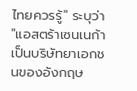ไทยควรรู้" ระบุว่า  "แอสตร้าเซนเนก้าเป็นบริษัทยาเอกชนของอังกฤษ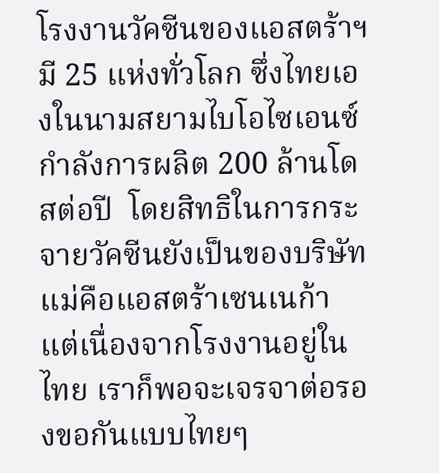โรงงานวัคซีนของแอสตร้าฯ มี 25 แห่งทั่วโลก ซึ่งไทยเองในนามสยามไบโอไซเอนซ์ กำลังการผลิต 200 ล้านโดสต่อปี  โดยสิทธิในการกระจายวัคซีนยังเป็นของบริษัทแม่คือแอสตร้าเซนเนก้า แต่เนื่องจากโรงงานอยู่ในไทย เราก็พอจะเจรจาต่อรองขอกันแบบไทยๆ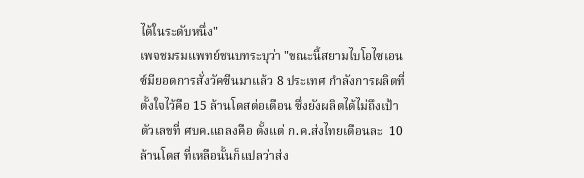ได้ในระดับหนึ่ง"
เพจชมรมแพทย์ชนบทระบุว่า "ขณะนี้สยามไบโอไซเอนซ์มียอดการสั่งวัคซีนมาแล้ว 8 ประเทศ กำลังการผลิตที่ตั้งใจไว้คือ 15 ล้านโดสต่อเดือน ซึ่งยังผลิตได้ไม่ถึงเป้า ตัวเลขที่ ศบค.แถลงคือ ตั้งแต่ ก.ค.ส่งไทยเดือนละ  10 ล้านโดส ที่เหลือนั้นก็แปลว่าส่ง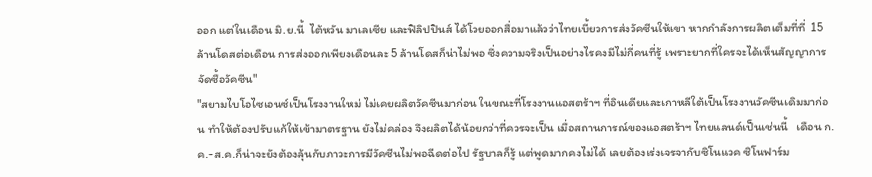ออก แต่ในเดือน มิ.ย.นี้  ไต้หวัน มาเลเซีย และฟิลิปปินส์ ได้โวยออกสื่อมาแล้วว่าไทยเบี้ยวการส่งวัคซีนให้เขา หากกำลังการผลิตเต็มที่ที่  15 ล้านโดสต่อเดือน การส่งออกเพียงเดือนละ 5 ล้านโดสก็น่าไม่พอ ซึ่งความจริงเป็นอย่างไรคงมีไม่กี่คนที่รู้ เพราะยากที่ใครจะได้เห็นสัญญาการจัดซื้อวัคซีน"
"สยามไบโอไซเอนซ์เป็นโรงงานใหม่ ไม่เคยผลิตวัคซีนมาก่อน ในขณะที่โรงงานแอสตร้าฯ ที่อินเดียและเกาหลีใต้เป็นโรงงานวัคซีนเดิมมาก่อน ทำให้ต้องปรับแก้ให้เข้ามาตรฐาน ยังไม่คล่อง จึงผลิตได้น้อยกว่าที่ควรจะเป็น เมื่อสถานการณ์ของแอสตร้าฯ ไทยแลนด์เป็นเช่นนี้   เดือน ก.ค.-ส.ค.ก็น่าจะยังต้องลุ้นกับภาวะการมีวัคซีนไม่พอฉีดต่อไป รัฐบาลก็รู้ แต่พูดมากคงไม่ได้ เลยต้องเร่งเจรจากับซิโนแวค ซิโนฟาร์ม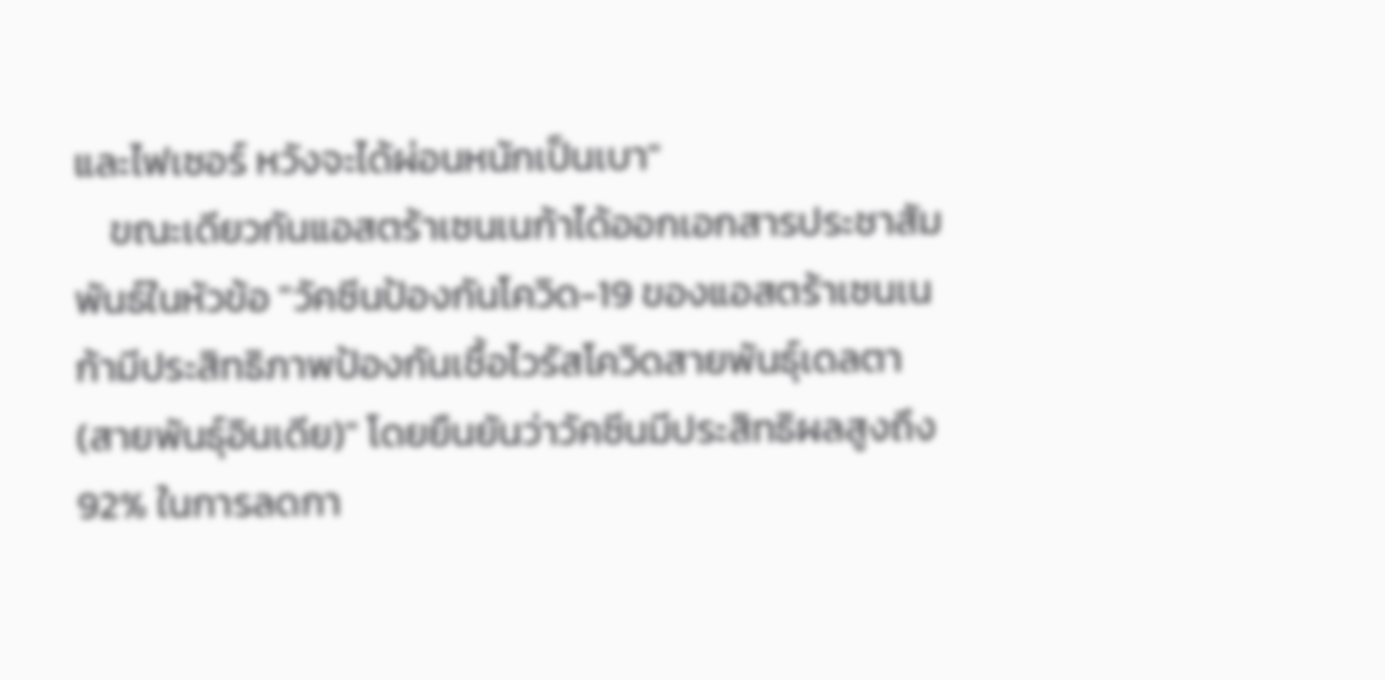และไฟเซอร์ หวังจะได้ผ่อนหนักเป็นเบา"
    ขณะเดียวกันแอสตร้าเซนเนก้าได้ออกเอกสารประชาสัมพันธ์ในหัวข้อ "วัคซีนป้องกันโควิด-19 ของแอสตร้าเซนเนก้ามีประสิทธิภาพป้องกันเชื้อไวรัสโควิดสายพันธุ์เดลตา  (สายพันธุ์อินเดีย)" โดยยืนยันว่าวัคซีนมีประสิทธิผลสูงถึง  92% ในการลดกา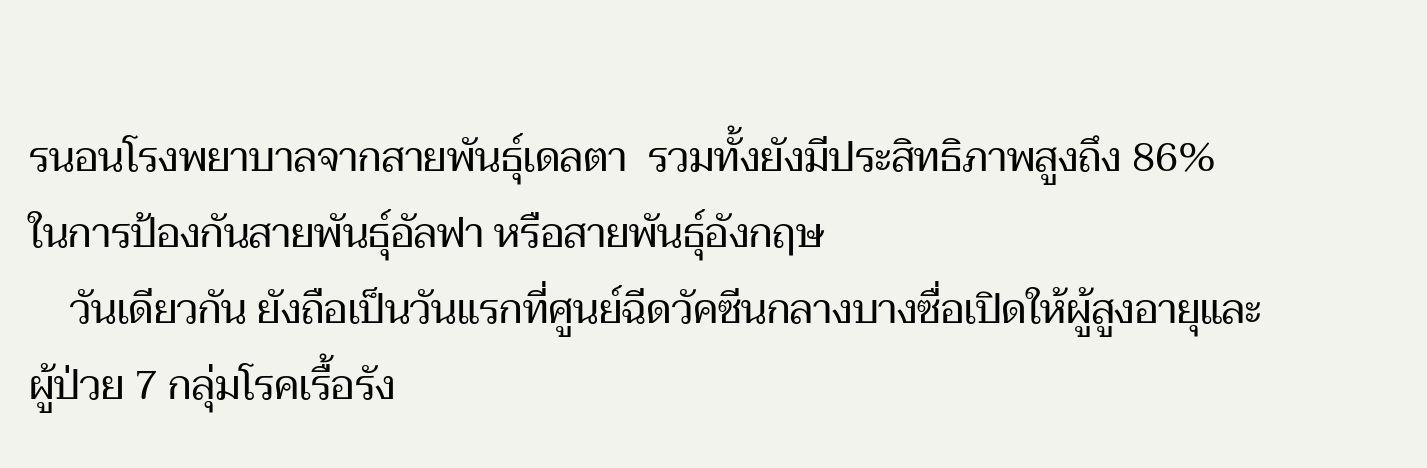รนอนโรงพยาบาลจากสายพันธุ์เดลตา  รวมทั้งยังมีประสิทธิภาพสูงถึง 86% ในการป้องกันสายพันธุ์อัลฟา หรือสายพันธุ์อังกฤษ
    วันเดียวกัน ยังถือเป็นวันแรกที่ศูนย์ฉีดวัคซีนกลางบางซื่อเปิดให้ผู้สูงอายุและผู้ป่วย 7 กลุ่มโรคเรื้อรัง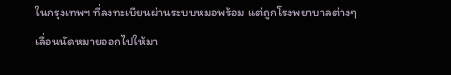ในกรุงเทพฯ ที่ลงทะเบียนผ่านระบบหมอพร้อม แต่ถูกโรงพยาบาลต่างๆ เลื่อนนัดหมายออกไปให้มา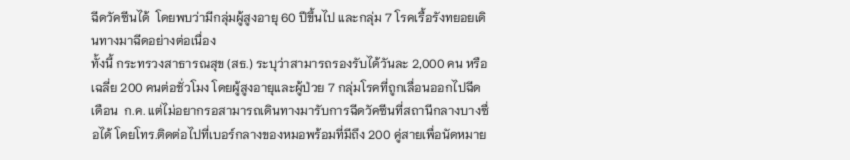ฉีดวัคซีนได้  โดยพบว่ามีกลุ่มผู้สูงอายุ 60 ปีขึ้นไป และกลุ่ม 7 โรคเรื้อรังทยอยเดินทางมาฉีดอย่างต่อเนื่อง
ทั้งนี้ กระทรวงสาธารณสุข (สธ.) ระบุว่าสามารถรองรับได้วันละ 2,000 คน หรือเฉลี่ย 200 คนต่อชั่วโมง โดยผู้สูงอายุและผู้ป่วย 7 กลุ่มโรคที่ถูกเลื่อนออกไปฉีดเดือน  ก.ค. แต่ไม่อยากรอสามารถเดินทางมารับการฉีดวัคซีนที่สถานีกลางบางซื่อได้ โดยโทร.ติดต่อไปที่เบอร์กลางของหมอพร้อมที่มีถึง 200 คู่สายเพื่อนัดหมาย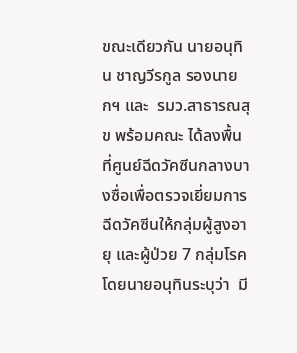ขณะเดียวกัน นายอนุทิน ชาญวีรกูล รองนายกฯ และ  รมว.สาธารณสุข พร้อมคณะ ได้ลงพื้นที่ศูนย์ฉีดวัคซีนกลางบางซื่อเพื่อตรวจเยี่ยมการฉีดวัคซีนให้กลุ่มผู้สูงอายุ และผู้ป่วย 7 กลุ่มโรค โดยนายอนุทินระบุว่า  มี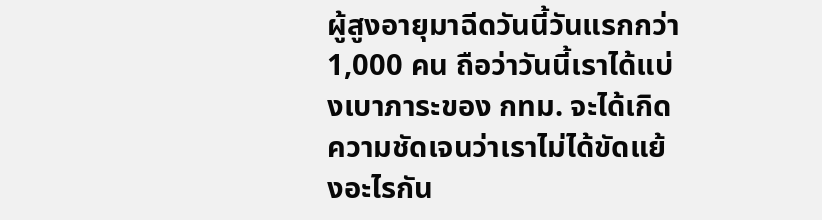ผู้สูงอายุมาฉีดวันนี้วันแรกกว่า 1,000 คน ถือว่าวันนี้เราได้แบ่งเบาภาระของ กทม. จะได้เกิดความชัดเจนว่าเราไม่ได้ขัดแย้งอะไรกัน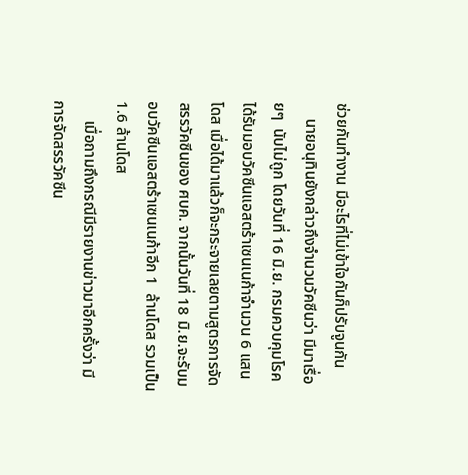ช่วยกันทำงาน มีอะไรที่ไม่เข้าใจกันก็ปรับจูนกัน
    นายอนุทินยังกล่าวถึงจำนวนวัคซีนว่า มีมาเรื่อยๆ  นับไม่ถูก โดยวันที่ 16 มิ.ย. กรมควบคุมโรคได้รับมอบวัคซีนแอสตร้าเซนเนก้าจำนวน 6 แสนโดส เมื่อได้มาแล้วก็จะกระจายเลยตามสูตรการจัดสรรวัคซีนของ ศบค. จากนั้นวันที่ 18 มิ.ย.จะรับมอบวัคซีนแอสตร้าเซนเนก้าอีก 1  ล้านโดส รวมเป็น 1.6 ล้านโดส
     เมื่อถามถึงกรณีมีรายงานข่าวมาอีกครั้งว่า มีการจัดสรรวัคซีน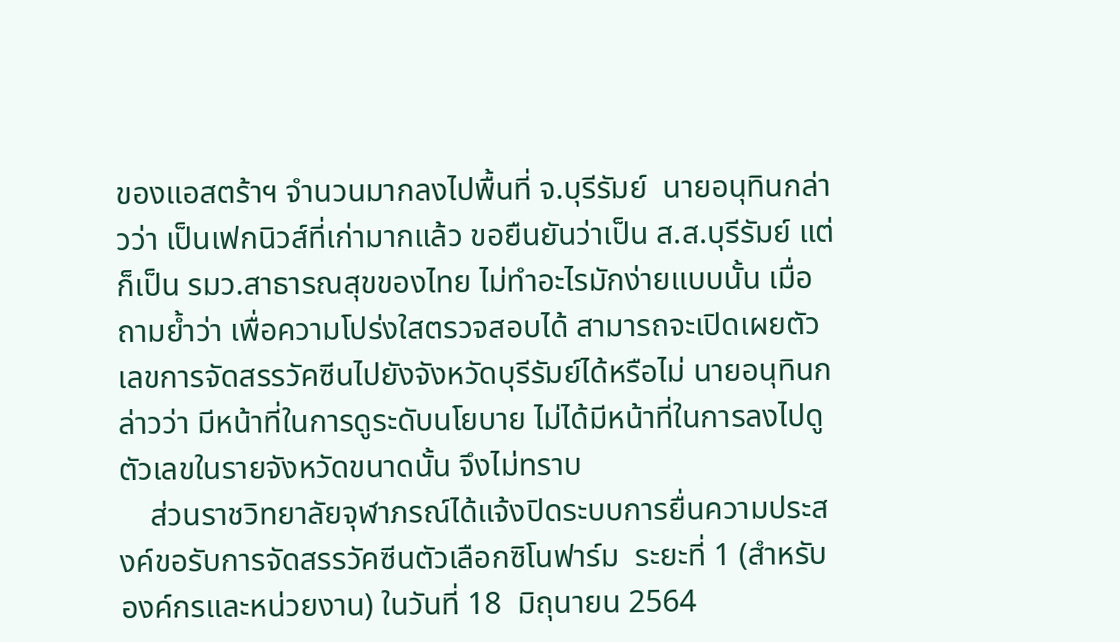ของแอสตร้าฯ จำนวนมากลงไปพื้นที่ จ.บุรีรัมย์  นายอนุทินกล่าวว่า เป็นเฟกนิวส์ที่เก่ามากแล้ว ขอยืนยันว่าเป็น ส.ส.บุรีรัมย์ แต่ก็เป็น รมว.สาธารณสุขของไทย ไม่ทำอะไรมักง่ายแบบนั้น เมื่อถามย้ำว่า เพื่อความโปร่งใสตรวจสอบได้ สามารถจะเปิดเผยตัวเลขการจัดสรรวัคซีนไปยังจังหวัดบุรีรัมย์ได้หรือไม่ นายอนุทินกล่าวว่า มีหน้าที่ในการดูระดับนโยบาย ไม่ได้มีหน้าที่ในการลงไปดูตัวเลขในรายจังหวัดขนาดนั้น จึงไม่ทราบ
    ส่วนราชวิทยาลัยจุฬาภรณ์ได้แจ้งปิดระบบการยื่นความประสงค์ขอรับการจัดสรรวัคซีนตัวเลือกซิโนฟาร์ม  ระยะที่ 1 (สำหรับองค์กรและหน่วยงาน) ในวันที่ 18  มิถุนายน 2564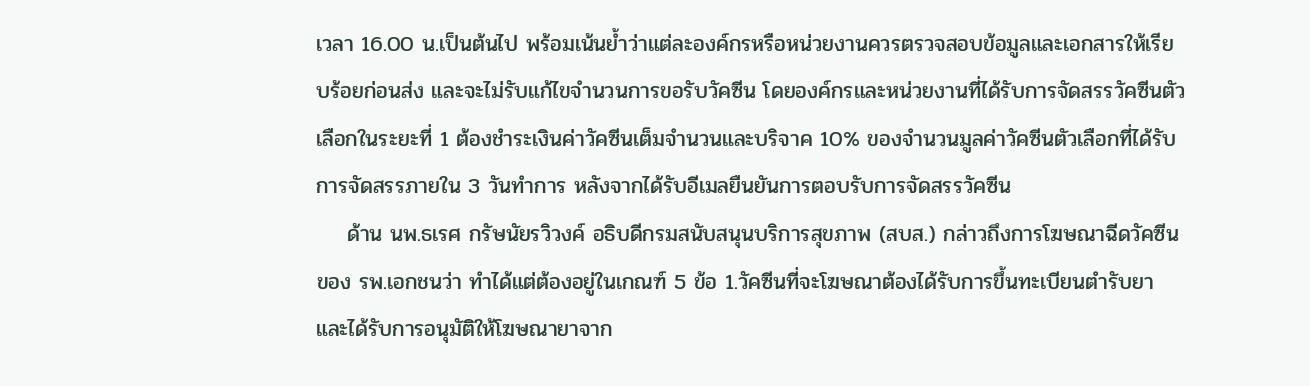เวลา 16.00 น.เป็นต้นไป พร้อมเน้นย้ำว่าแต่ละองค์กรหรือหน่วยงานควรตรวจสอบข้อมูลและเอกสารให้เรียบร้อยก่อนส่ง และจะไม่รับแก้ไขจำนวนการขอรับวัคซีน โดยองค์กรและหน่วยงานที่ได้รับการจัดสรรวัคซีนตัวเลือกในระยะที่ 1 ต้องชำระเงินค่าวัคซีนเต็มจำนวนและบริจาค 10% ของจำนวนมูลค่าวัคซีนตัวเลือกที่ได้รับการจัดสรรภายใน 3 วันทำการ หลังจากได้รับอีเมลยืนยันการตอบรับการจัดสรรวัคซีน
    ด้าน นพ.ธเรศ กรัษนัยรวิวงค์ อธิบดีกรมสนับสนุนบริการสุขภาพ (สบส.) กล่าวถึงการโฆษณาฉีดวัคซีนของ รพ.เอกชนว่า ทำได้แต่ต้องอยู่ในเกณฑ์ 5 ข้อ 1.วัคซีนที่จะโฆษณาต้องได้รับการขึ้นทะเบียนตำรับยา และได้รับการอนุมัติให้โฆษณายาจาก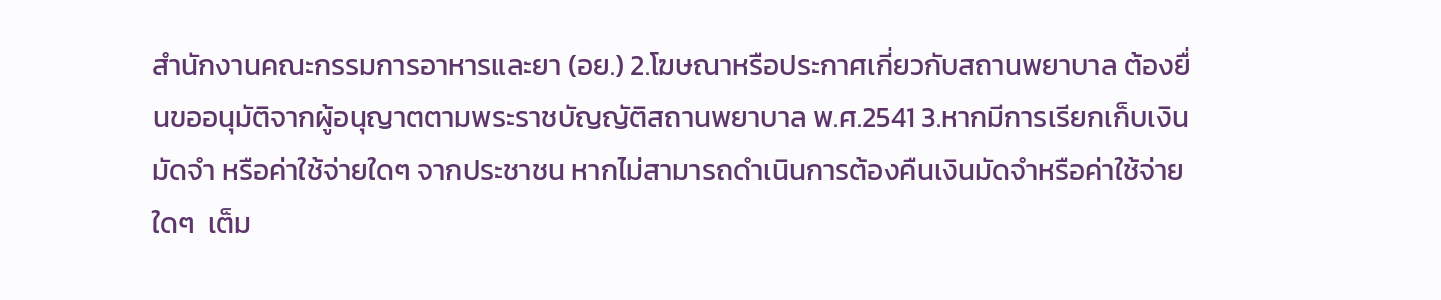สำนักงานคณะกรรมการอาหารและยา (อย.) 2.โฆษณาหรือประกาศเกี่ยวกับสถานพยาบาล ต้องยื่นขออนุมัติจากผู้อนุญาตตามพระราชบัญญัติสถานพยาบาล พ.ศ.2541 3.หากมีการเรียกเก็บเงินมัดจำ หรือค่าใช้จ่ายใดๆ จากประชาชน หากไม่สามารถดำเนินการต้องคืนเงินมัดจำหรือค่าใช้จ่ายใดๆ  เต็ม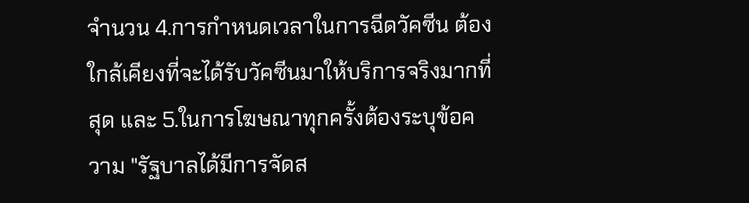จำนวน 4.การกำหนดเวลาในการฉีดวัคซีน ต้องใกล้เคียงที่จะได้รับวัคซีนมาให้บริการจริงมากที่สุด และ 5.ในการโฆษณาทุกครั้งต้องระบุข้อความ "รัฐบาลได้มีการจัดส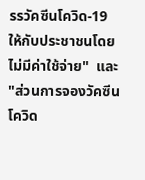รรวัคซีนโควิด-19 ให้กับประชาชนโดยไม่มีค่าใช้จ่าย"  และ "ส่วนการจองวัคซีนโควิด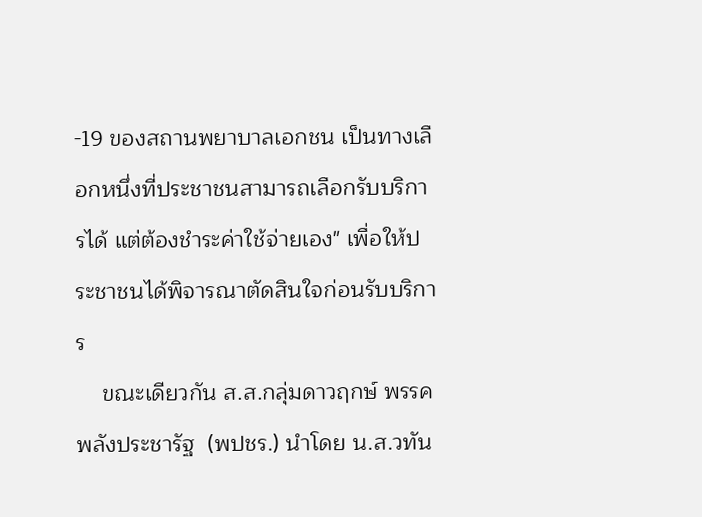-19 ของสถานพยาบาลเอกชน เป็นทางเลือกหนึ่งที่ประชาชนสามารถเลือกรับบริการได้ แต่ต้องชำระค่าใช้จ่ายเอง" เพื่อให้ประชาชนได้พิจารณาตัดสินใจก่อนรับบริการ
    ขณะเดียวกัน ส.ส.กลุ่มดาวฤกษ์ พรรคพลังประชารัฐ  (พปชร.) นำโดย น.ส.วทัน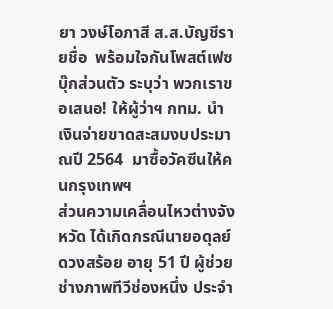ยา วงษ์โอภาสี ส.ส.บัญชีรายชื่อ  พร้อมใจกันโพสต์เฟซบุ๊กส่วนตัว ระบุว่า พวกเราขอเสนอ! ให้ผู้ว่าฯ กทม. นำเงินจ่ายขาดสะสมงบประมาณปี 2564  มาซื้อวัคซีนให้คนกรุงเทพฯ
ส่วนความเคลื่อนไหวต่างจังหวัด ได้เกิดกรณีนายอดุลย์ ดวงสร้อย อายุ 51 ปี ผู้ช่วยช่างภาพทีวีช่องหนึ่ง ประจำ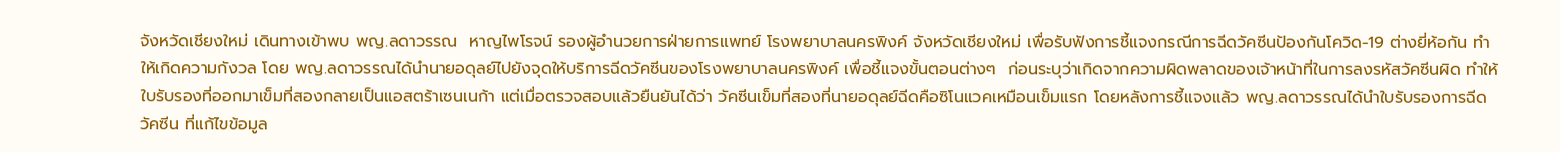จังหวัดเชียงใหม่ เดินทางเข้าพบ พญ.ลดาวรรณ  หาญไพโรจน์ รองผู้อำนวยการฝ่ายการแพทย์ โรงพยาบาลนครพิงค์ จังหวัดเชียงใหม่ เพื่อรับฟังการชี้แจงกรณีการฉีดวัคซีนป้องกันโควิด-19 ต่างยี่ห้อกัน ทำให้เกิดความกังวล โดย พญ.ลดาวรรณได้นำนายอดุลย์ไปยังจุดให้บริการฉีดวัคซีนของโรงพยาบาลนครพิงค์ เพื่อชี้แจงขั้นตอนต่างๆ  ก่อนระบุว่าเกิดจากความผิดพลาดของเจ้าหน้าที่ในการลงรหัสวัคซีนผิด ทำให้ใบรับรองที่ออกมาเข็มที่สองกลายเป็นแอสตร้าเซนเนก้า แต่เมื่อตรวจสอบแล้วยืนยันได้ว่า วัคซีนเข็มที่สองที่นายอดุลย์ฉีดคือซิโนแวคเหมือนเข็มแรก โดยหลังการชี้แจงแล้ว พญ.ลดาวรรณได้นำใบรับรองการฉีดวัคซีน ที่แก้ไขข้อมูล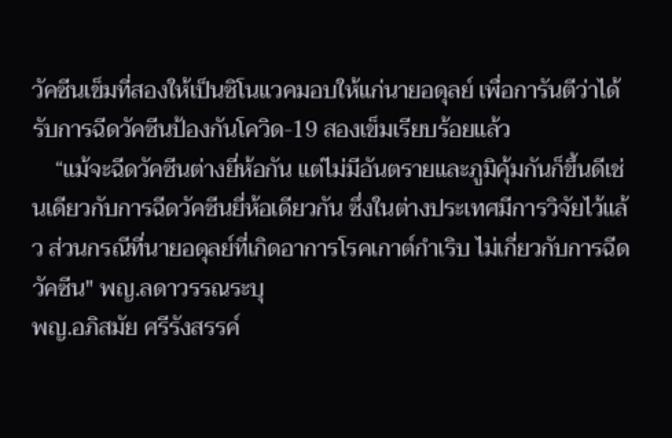วัคซีนเข็มที่สองให้เป็นซิโนแวคมอบให้แก่นายอดุลย์ เพื่อการันตีว่าได้รับการฉีดวัคซีนป้องกันโควิด-19 สองเข็มเรียบร้อยแล้ว
    “แม้จะฉีดวัคซีนต่างยี่ห้อกัน แต่ไม่มีอันตรายและภูมิคุ้มกันก็ขึ้นดีเช่นเดียวกับการฉีดวัคซีนยี่ห้อเดียวกัน ซึ่งในต่างประเทศมีการวิจัยไว้แล้ว ส่วนกรณีที่นายอดุลย์ที่เกิดอาการโรคเกาต์กำเริบ ไม่เกี่ยวกับการฉีดวัคซีน" พญ.ลดาวรรณระบุ
พญ.อภิสมัย ศรีรังสรรค์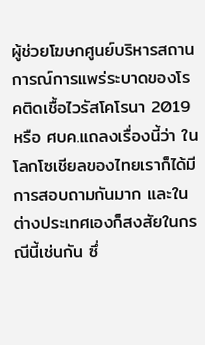ผู้ช่วยโฆษกศูนย์บริหารสถานการณ์การแพร่ระบาดของโรคติดเชื้อไวรัสโคโรนา 2019 หรือ ศบค.แถลงเรื่องนี้ว่า ในโลกโซเชียลของไทยเราก็ได้มีการสอบถามกันมาก และในต่างประเทศเองก็สงสัยในกรณีนี้เช่นกัน ซึ่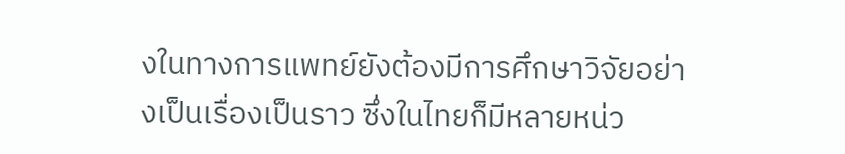งในทางการแพทย์ยังต้องมีการศึกษาวิจัยอย่างเป็นเรื่องเป็นราว ซึ่งในไทยก็มีหลายหน่ว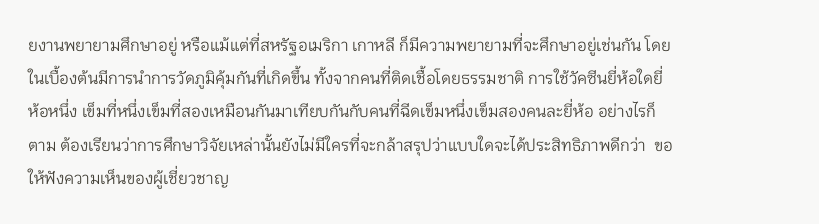ยงานพยายามศึกษาอยู่ หรือแม้แต่ที่สหรัฐอเมริกา เกาหลี ก็มีความพยายามที่จะศึกษาอยู่เช่นกัน โดยในเบื้องต้นมีการนำการวัดภูมิคุ้มกันที่เกิดขึ้น ทั้งจากคนที่ติดเชื้อโดยธรรมชาติ การใช้วัคซีนยี่ห้อใดยี่ห้อหนึ่ง เข็มที่หนึ่งเข็มที่สองเหมือนกันมาเทียบกันกับคนที่ฉีดเข็มหนึ่งเข็มสองคนละยี่ห้อ อย่างไรก็ตาม ต้องเรียนว่าการศึกษาวิจัยเหล่านั้นยังไม่มีใครที่จะกล้าสรุปว่าแบบใดจะได้ประสิทธิภาพดีกว่า  ขอให้ฟังความเห็นของผู้เชี่ยวชาญ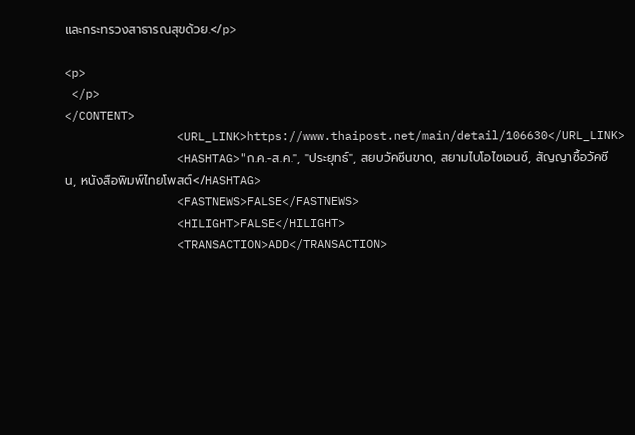และกระทรวงสาธารณสุขด้วย.</p>

<p>
 </p>
</CONTENT>
                <URL_LINK>https://www.thaipost.net/main/detail/106630</URL_LINK>
                <HASHTAG>"ก.ค.-ส.ค.", "ประยุทธ์", สยบวัคซีนขาด, สยามไบโอไซเอนซ์, สัญญาซื้อวัคซีน, หนังสือพิมพ์ไทยโพสต์</HASHTAG>
                <FASTNEWS>FALSE</FASTNEWS>
                <HILIGHT>FALSE</HILIGHT>
                <TRANSACTION>ADD</TRANSACTION>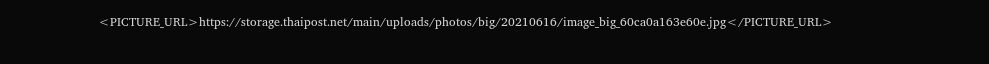<PICTURE_URL>https://storage.thaipost.net/main/uploads/photos/big/20210616/image_big_60ca0a163e60e.jpg</PICTURE_URL>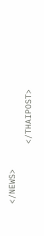</NEWS>
            </THAIPOST>